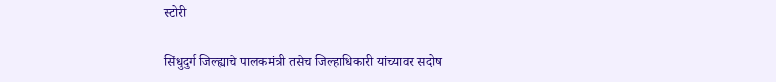स्टोरी

सिंधुदुर्ग जिल्ह्याचे पालकमंत्री तसेच जिल्हाधिकारी यांच्यावर सदोष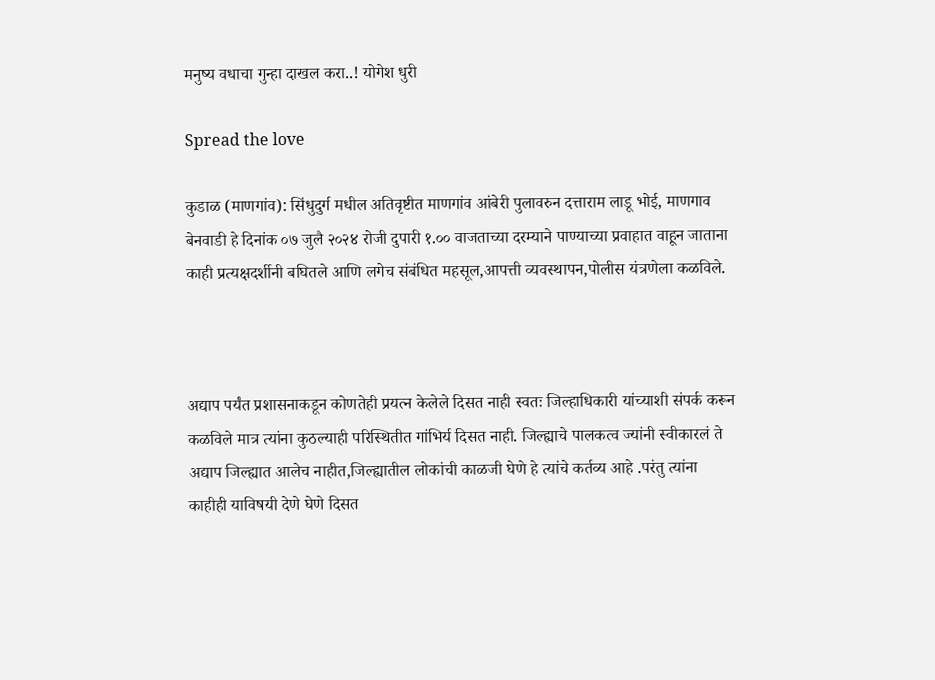मनुष्य वधाचा गुन्हा दाखल करा..! योगेश धुरी

Spread the love

कुडाळ (माणगांव): सिंधुदुर्ग मधील अतिवृष्टीत माणगांव आंबेरी पुलावरुन दत्ताराम लाडू भोई, माणगाव बेनवाडी हे दिनांक ०७ जुलै २०२४ रोजी दुपारी १.०० वाजताच्या दरम्याने पाण्याच्या प्रवाहात वाहून जाताना काही प्रत्यक्षदर्शीनी बघितले आणि लगेच संबंधित महसूल,आपत्ती व्यवस्थापन,पोलीस यंत्रणेला कळविले.



अद्याप पर्यंत प्रशासनाकडून कोणतेही प्रयत्न केलेले दिसत नाही स्वतः जिल्हाधिकारी यांच्याशी संपर्क करून कळविले मात्र त्यांना कुठल्याही परिस्थितीत गांभिर्य दिसत नाही. जिल्ह्याचे पालकत्व ज्यांनी स्वीकारलं ते अद्याप जिल्ह्यात आलेच नाहीत,जिल्ह्यातील लोकांची काळजी घेणे हे त्यांचे कर्तव्य आहे .परंतु त्यांना काहीही याविषयी देणे घेणे दिसत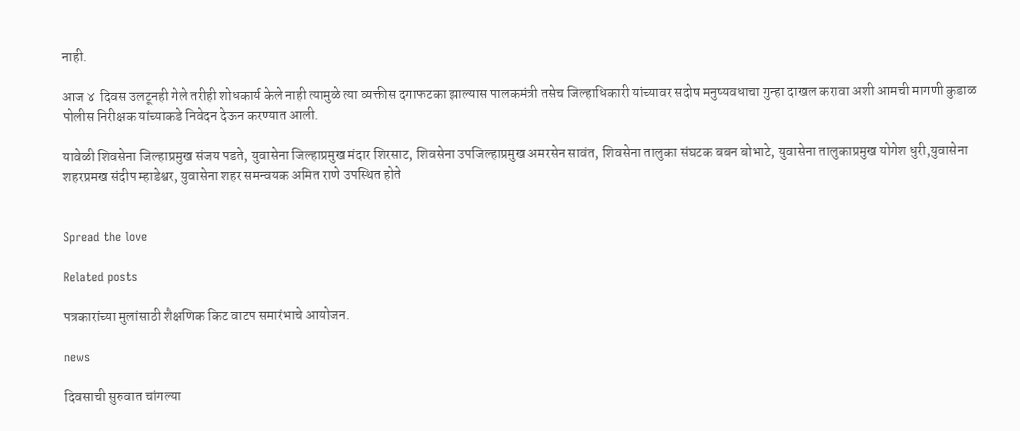नाही.

आज ४  दिवस उलटूनही गेले तरीही शोधकार्य केले नाही त्यामुळे त्या व्यक्तीस दगाफटका झाल्यास पालकमंत्री तसेच जिल्हाधिकारी यांच्यावर सदोष मनुष्यवधाचा गुन्हा दाखल करावा अशी आमची मागणी कुडाळ पोलीस निरीक्षक यांच्याकडे निवेदन देऊन करण्यात आली.

यावेळी शिवसेना जिल्हाप्रमुख संजय पडते, युवासेना जिल्हाप्रमुख मंदार शिरसाट, शिवसेना उपजिल्हाप्रमुख अमरसेन सावंत, शिवसेना तालुका संघटक बबन बोभाटे, युवासेना तालुकाप्रमुख योगेश धुरी,युवासेना शहरप्रमख संदीप म्हाडेश्वर, युवासेना शहर समन्वयक अमित राणे उपस्थित होते


Spread the love

Related posts

पत्रकारांच्या मुलांसाठी शैक्षणिक किट वाटप समारंभाचे आयोजन.

news

दिवसाची सुरुवात चांगल्या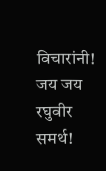विचारांनी! जय जय रघुवीर समर्थ!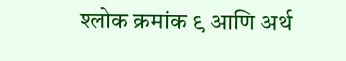श्लोक क्रमांक ९ आणि अर्थ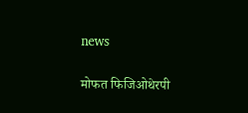news

मोफत फिजिओथेरपी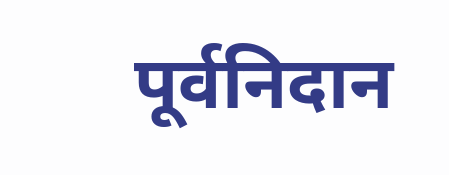पूर्वनिदान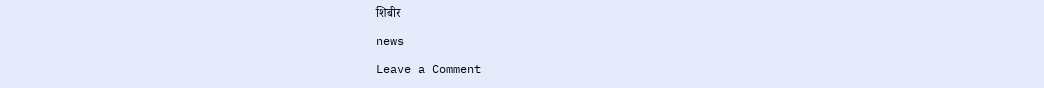शिबीर

news

Leave a Comment